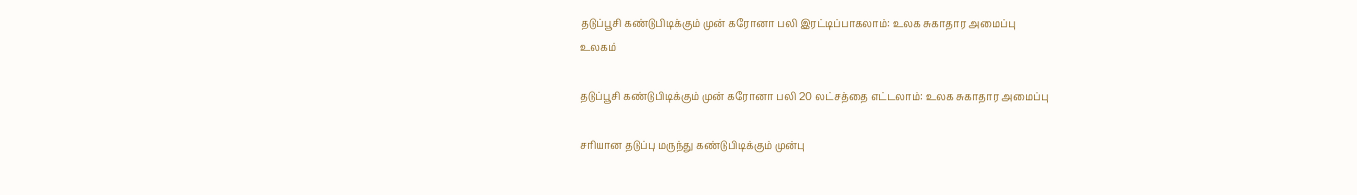தடுப்பூசி கண்டுபிடிக்கும் முன் கரோனா பலி இரட்டிப்பாகலாம்: உலக சுகாதார அமைப்பு
உலகம்

தடுப்பூசி கண்டுபிடிக்கும் முன் கரோனா பலி 20 லட்சத்தை எட்டலாம்: உலக சுகாதார அமைப்பு

சரியான தடுப்பு மருந்து கண்டுபிடிக்கும் முன்பு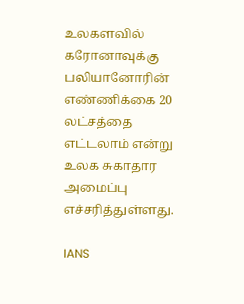உலகளவில் கரோனாவுக்கு பலியானோரின் எண்ணிக்கை 20 லட்சத்தை எட்டலாம் என்று உலக சுகாதார அமைப்பு எச்சரித்துள்ளது.

IANS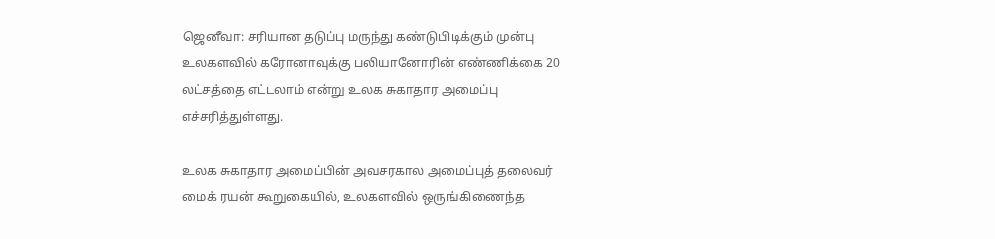ஜெனீவா: சரியான தடுப்பு மருந்து கண்டுபிடிக்கும் முன்பு உலகளவில் கரோனாவுக்கு பலியானோரின் எண்ணிக்கை 20 லட்சத்தை எட்டலாம் என்று உலக சுகாதார அமைப்பு எச்சரித்துள்ளது.

உலக சுகாதார அமைப்பின் அவசரகால அமைப்புத் தலைவர்  மைக் ரயன் கூறுகையில், உலகளவில் ஒருங்கிணைந்த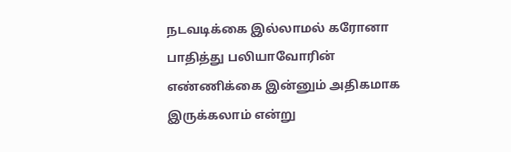நடவடிக்கை இல்லாமல் கரோனா பாதித்து பலியாவோரின் எண்ணிக்கை இன்னும் அதிகமாக இருக்கலாம் என்று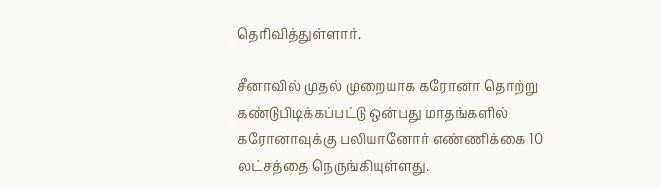தெரிவித்துள்ளார்.

சீனாவில் முதல் முறையாக கரோனா தொற்று கண்டுபிடிக்கப்பட்டு ஒன்பது மாதங்களில் கரோனாவுக்கு பலியானோர் எண்ணிக்கை 10 லட்சத்தை நெருங்கியுள்ளது.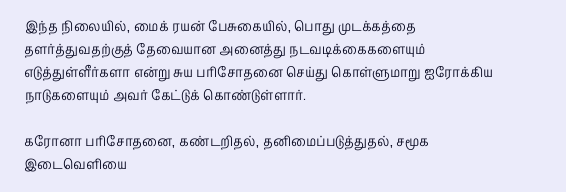இந்த நிலையில், மைக் ரயன் பேசுகையில், பொது முடக்கத்தை தளர்த்துவதற்குத் தேவையான அனைத்து நடவடிக்கைகளையும் எடுத்துள்ளீர்களா என்று சுய பரிசோதனை செய்து கொள்ளுமாறு ஐரோக்கிய நாடுகளையும் அவர் கேட்டுக் கொண்டுள்ளார்.

கரோனா பரிசோதனை, கண்டறிதல், தனிமைப்படுத்துதல், சமூக இடைவெளியை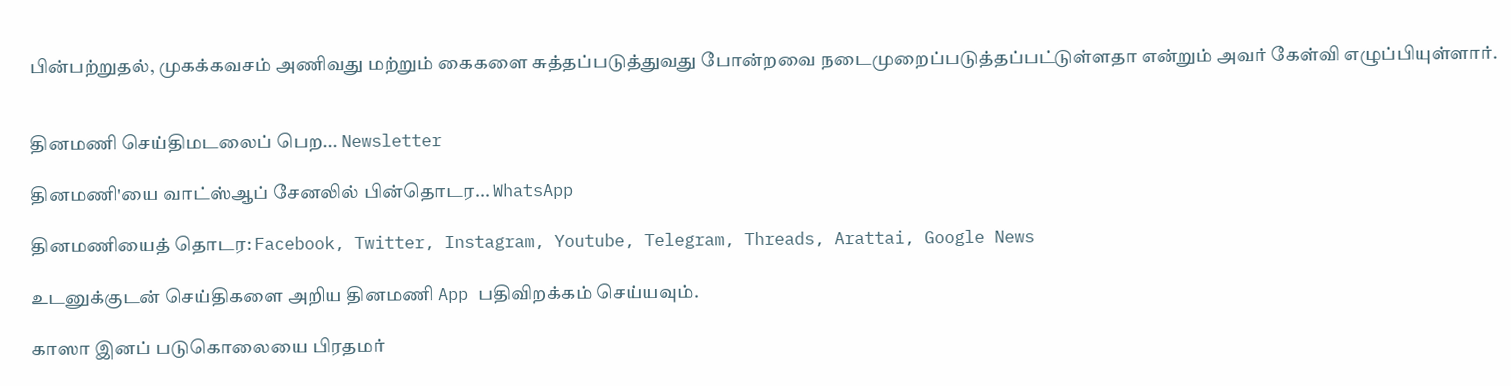பின்பற்றுதல், முகக்கவசம் அணிவது மற்றும் கைகளை சுத்தப்படுத்துவது போன்றவை நடைமுறைப்படுத்தப்பட்டுள்ளதா என்றும் அவர் கேள்வி எழுப்பியுள்ளார்.


தினமணி செய்திமடலைப் பெற... Newsletter

தினமணி'யை வாட்ஸ்ஆப் சேனலில் பின்தொடர... WhatsApp

தினமணியைத் தொடர: Facebook, Twitter, Instagram, Youtube, Telegram, Threads, Arattai, Google News

உடனுக்குடன் செய்திகளை அறிய தினமணி App பதிவிறக்கம் செய்யவும்.

காஸா இனப் படுகொலையை பிரதமர்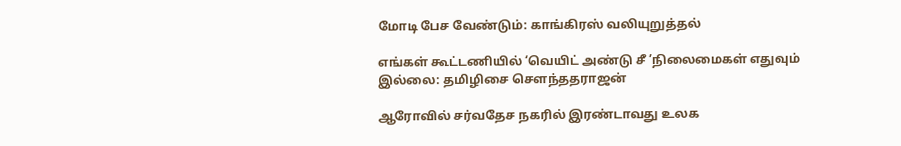மோடி பேச வேண்டும்: காங்கிரஸ் வலியுறுத்தல்

எங்கள் கூட்டணியில் ‘வெயிட் அண்டு சீ ’நிலைமைகள் எதுவும் இல்லை: தமிழிசை சௌந்ததராஜன்

ஆரோவில் சர்வதேச நகரில் இரண்டாவது உலக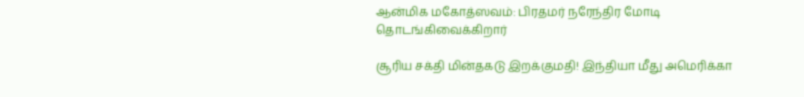ஆன்மிக மகோத்ஸவம்: பிரதமர் நரேந்திர மோடி தொடங்கிவைக்கிறார்

சூரிய சக்தி மின்தகடு இறக்குமதி! இந்தியா மீது அமெரிக்கா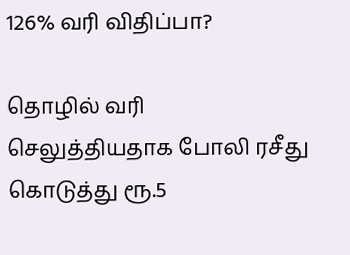126% வரி விதிப்பா?

தொழில் வரி செலுத்தியதாக போலி ரசீது கொடுத்து ரூ.5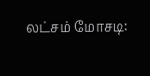லட்சம் மோசடி: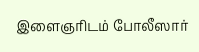இளைஞரிடம் போலீஸார்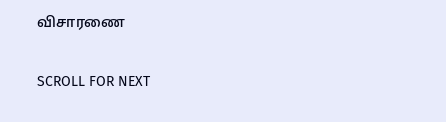விசாரணை

SCROLL FOR NEXT